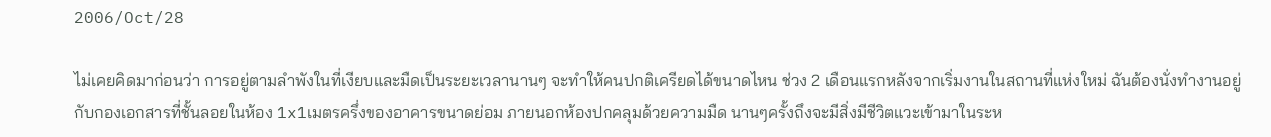2006/Oct/28

ไม่เคยคิดมาก่อนว่า การอยู่ตามลำพังในที่เงียบและมืดเป็นระยะเวลานานๆ จะทำให้คนปกติเครียดได้ขนาดไหน ช่วง 2 เดือนแรกหลังจากเริ่มงานในสถานที่แห่งใหม่ ฉันต้องนั่งทำงานอยู่กับกองเอกสารที่ชั้นลอยในห้อง 1x1เมตรครึ่งของอาคารขนาดย่อม ภายนอกห้องปกคลุมด้วยความมืด นานๆครั้งถึงจะมีสิ่งมีชีวิตแวะเข้ามาในระห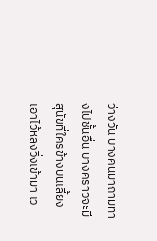ว่างวัน บางคนมาถามทางไปชั้นอื่น บางคราวจะมีสุนัขที่ใครข้างบนเลี้ยงเอาไว้หลงวิ่งเข้ามา เว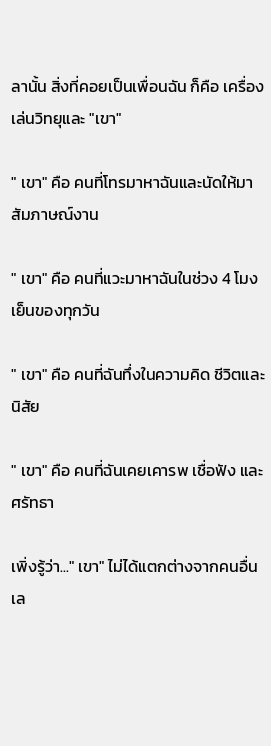ลานั้น สิ่งที่คอยเป็นเพื่อนฉัน ก็คือ เครื่องเล่นวิทยุและ "เขา"

" เขา" คือ คนที่โทรมาหาฉันและนัดให้มาสัมภาษณ์งาน

" เขา" คือ คนที่แวะมาหาฉันในช่วง 4 โมงเย็นของทุกวัน

" เขา" คือ คนที่ฉันทึ่งในความคิด ชีวิตและนิสัย

" เขา" คือ คนที่ฉันเคยเคารพ เชื่อฟัง และศรัทธา

เพิ่งรู้ว่า..." เขา" ไม่ได้แตกต่างจากคนอื่นเล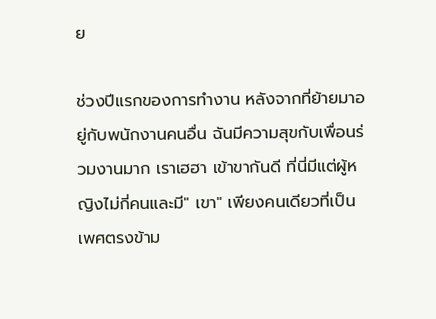ย

ช่วงปีแรกของการทำงาน หลังจากที่ย้ายมาอยู่กับพนักงานคนอื่น ฉันมีความสุขกับเพื่อนร่วมงานมาก เราเฮฮา เข้าขากันดี ที่นี่มีแต่ผู้หญิงไม่กี่คนและมี" เขา" เพียงคนเดียวที่เป็นเพศตรงข้าม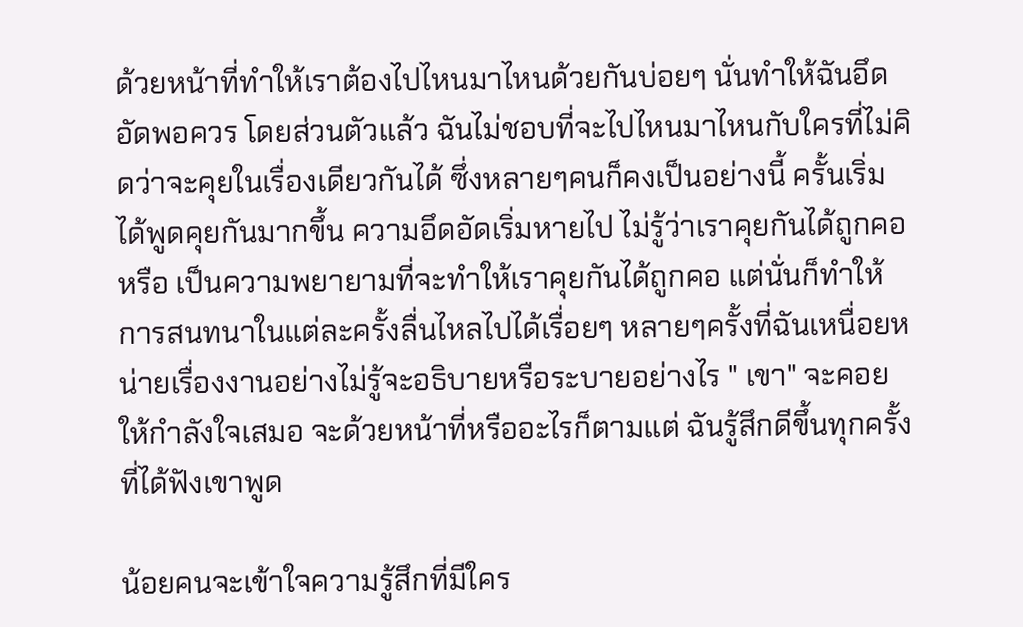ด้วยหน้าที่ทำให้เราต้องไปไหนมาไหนด้วยกันบ่อยๆ นั่นทำให้ฉันอึดอัดพอควร โดยส่วนตัวแล้ว ฉันไม่ชอบที่จะไปไหนมาไหนกับใครที่ไม่คิดว่าจะคุยในเรื่องเดียวกันได้ ซึ่งหลายๆคนก็คงเป็นอย่างนี้ ครั้นเริ่มได้พูดคุยกันมากขึ้น ความอึดอัดเริ่มหายไป ไม่รู้ว่าเราคุยกันได้ถูกคอ หรือ เป็นความพยายามที่จะทำให้เราคุยกันได้ถูกคอ แต่นั่นก็ทำให้การสนทนาในแต่ละครั้งลื่นไหลไปได้เรื่อยๆ หลายๆครั้งที่ฉันเหนื่อยหน่ายเรื่องงานอย่างไม่รู้จะอธิบายหรือระบายอย่างไร " เขา" จะคอยให้กำลังใจเสมอ จะด้วยหน้าที่หรืออะไรก็ตามแต่ ฉันรู้สึกดีขึ้นทุกครั้งที่ได้ฟังเขาพูด

น้อยคนจะเข้าใจความรู้สึกที่มีใคร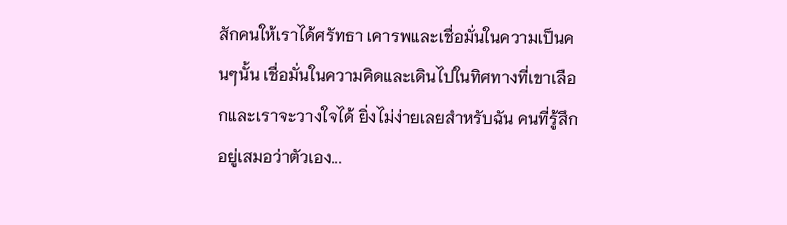สักคนให้เราได้ศรัทธา เคารพและเชื่อมั่นในความเป็นคนๆนั้น เชื่อมั่นในความคิดและเดินไปในทิศทางที่เขาเลือกและเราจะวางใจได้ ยิ่งไม่ง่ายเลยสำหรับฉัน คนที่รู้สึกอยู่เสมอว่าตัวเอง...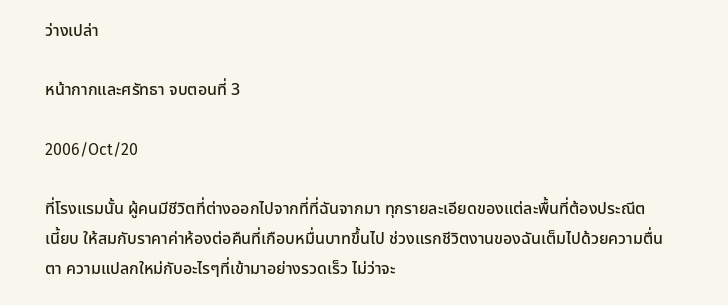ว่างเปล่า

หน้ากากและศรัทธา จบตอนที่ 3

2006/Oct/20

ที่โรงแรมนั้น ผู้คนมีชีวิตที่ต่างออกไปจากที่ที่ฉันจากมา ทุกรายละเอียดของแต่ละพื้นที่ต้องประณีต เนี้ยบ ให้สมกับราคาค่าห้องต่อคืนที่เกือบหมื่นบาทขึ้นไป ช่วงแรกชีวิตงานของฉันเต็มไปด้วยความตื่นตา ความแปลกใหม่กับอะไรๆที่เข้ามาอย่างรวดเร็ว ไม่ว่าจะ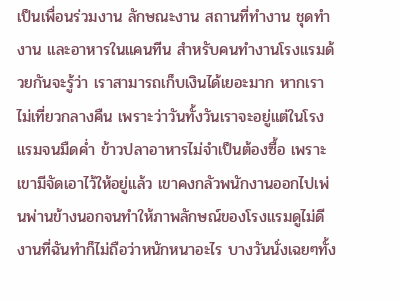เป็นเพื่อนร่วมงาน ลักษณะงาน สถานที่ทำงาน ชุดทำงาน และอาหารในแคนทีน สำหรับคนทำงานโรงแรมด้วยกันจะรู้ว่า เราสามารถเก็บเงินได้เยอะมาก หากเราไม่เที่ยวกลางคืน เพราะว่าวันทั้งวันเราจะอยู่แต่ในโรงแรมจนมืดค่ำ ข้าวปลาอาหารไม่จำเป็นต้องซื้อ เพราะเขามีจัดเอาไว้ให้อยู่แล้ว เขาคงกลัวพนักงานออกไปเพ่นพ่านข้างนอกจนทำให้ภาพลักษณ์ของโรงแรมดูไม่ดี งานที่ฉันทำก็ไม่ถือว่าหนักหนาอะไร บางวันนั่งเฉยๆทั้ง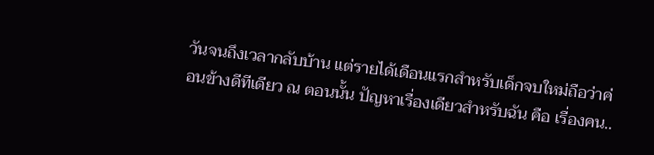วันจนถึงเวลากลับบ้าน แต่รายได้เดือนแรกสำหรับเด็กจบใหม่ถือว่าค่อนข้างดีทีเดียว ณ ตอนนั้น ปัญหาเรื่องเดียวสำหรับฉัน คือ เรื่องคน..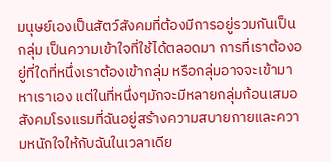มนุษย์เองเป็นสัตว์สังคมที่ต้องมีการอยู่รวมกันเป็นกลุ่ม เป็นความเข้าใจที่ใช้ได้ตลอดมา การที่เราต้องอยู่ที่ใดที่หนึ่งเราต้องเข้ากลุ่ม หรือกลุ่มอาจจะเข้ามาหาเราเอง แต่ในที่หนึ่งๆมักจะมีหลายกลุ่มก้อนเสมอ สังคมโรงแรมที่ฉันอยู่สร้างความสบายกายและความหนักใจให้กับฉันในเวลาเดีย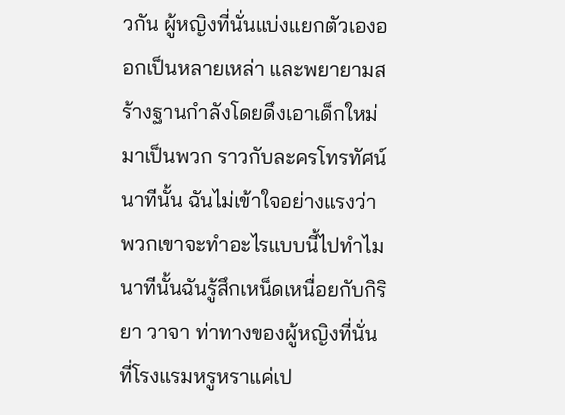วกัน ผู้หญิงที่นั่นแบ่งแยกตัวเองออกเป็นหลายเหล่า และพยายามสร้างฐานกำลังโดยดึงเอาเด็กใหม่มาเป็นพวก ราวกับละครโทรทัศน์ นาทีนั้น ฉันไม่เข้าใจอย่างแรงว่า พวกเขาจะทำอะไรแบบนี้ไปทำไม นาทีนั้นฉันรู้สึกเหน็ดเหนื่อยกับกิริยา วาจา ท่าทางของผู้หญิงที่นั่น ที่โรงแรมหรูหราแค่เป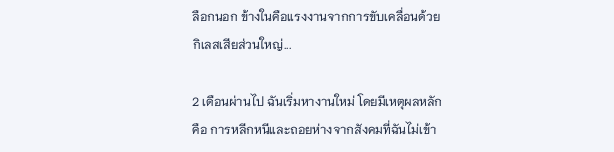ลือกนอก ข้างในคือแรงงานจากการขับเคลื่อนด้วยกิเลสเสียส่วนใหญ่...

2 เดือนผ่านไป ฉันเริ่มหางานใหม่ โดยมีเหตุผลหลักคือ การหลีกหนีและถอยห่างจากสังคมที่ฉันไม่เข้า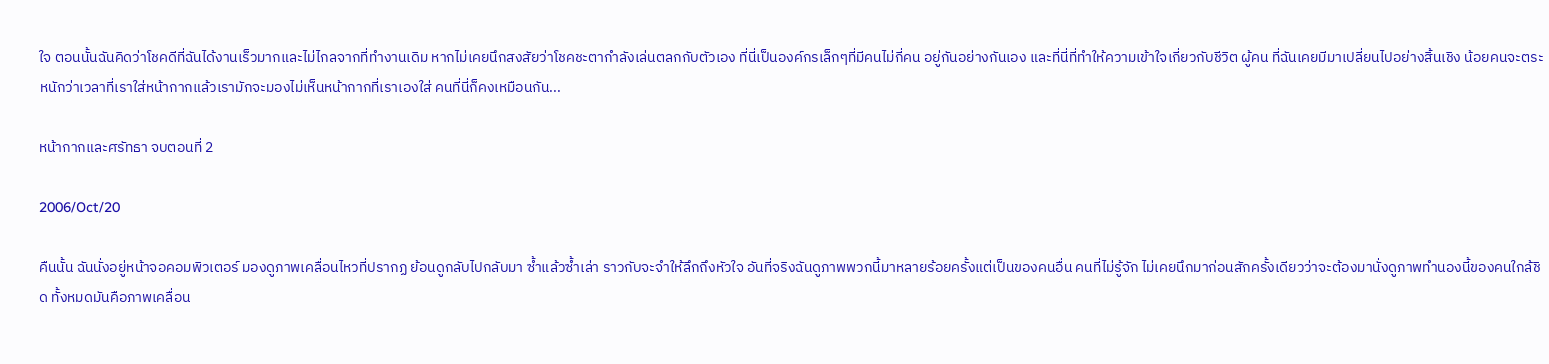ใจ ตอนนั้นฉันคิดว่าโชคดีที่ฉันได้งานเร็วมากและไม่ไกลจากที่ทำงานเดิม หากไม่เคยนึกสงสัยว่าโชคชะตากำลังเล่นตลกกับตัวเอง ที่นี่เป็นองค์กรเล็กๆที่มีคนไม่กี่คน อยู่กันอย่างกันเอง และที่นี่ที่ทำให้ความเข้าใจเกี่ยวกับชีวิต ผู้คน ที่ฉันเคยมีมาเปลี่ยนไปอย่างสิ้นเชิง น้อยคนจะตระหนักว่าเวลาที่เราใส่หน้ากากแล้วเรามักจะมองไม่เห็นหน้ากากที่เราเองใส่ คนที่นี่ก็คงเหมือนกัน...

หน้ากากและศรัทธา จบตอนที่ 2

2006/Oct/20

คืนนั้น ฉันนั่งอยู่หน้าจอคอมพิวเตอร์ มองดูภาพเคลื่อนไหวที่ปรากฏ ย้อนดูกลับไปกลับมา ซ้ำแล้วซ้ำเล่า ราวกับจะจำให้ลึกถึงหัวใจ อันที่จริงฉันดูภาพพวกนี้มาหลายร้อยครั้งแต่เป็นของคนอื่น คนที่ไม่รู้จัก ไม่เคยนึกมาก่อนสักครั้งเดียวว่าจะต้องมานั่งดูภาพทำนองนี้ของคนใกล้ชิด ทั้งหมดมันคือภาพเคลื่อน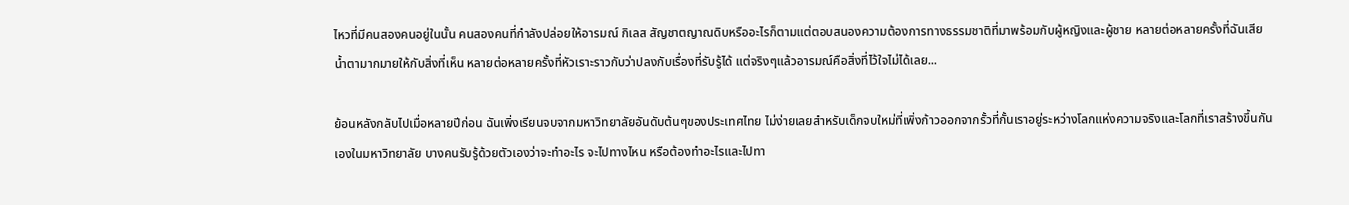ไหวที่มีคนสองคนอยู่ในนั้น คนสองคนที่กำลังปล่อยให้อารมณ์ กิเลส สัญชาตญาณดิบหรืออะไรก็ตามแต่ตอบสนองความต้องการทางธรรมชาติที่มาพร้อมกับผู้หญิงและผู้ชาย หลายต่อหลายครั้งที่ฉันเสียน้ำตามากมายให้กับสิ่งที่เห็น หลายต่อหลายครั้งที่หัวเราะราวกับว่าปลงกับเรื่องที่รับรู้ได้ แต่จริงๆแล้วอารมณ์คือสิ่งที่ไว้ใจไม่ได้เลย...

ย้อนหลังกลับไปเมื่อหลายปีก่อน ฉันเพิ่งเรียนจบจากมหาวิทยาลัยอันดับต้นๆของประเทศไทย ไม่ง่ายเลยสำหรับเด็กจบใหม่ที่เพิ่งก้าวออกจากรั้วที่กั้นเราอยู่ระหว่างโลกแห่งความจริงและโลกที่เราสร้างขึ้นกันเองในมหาวิทยาลัย บางคนรับรู้ด้วยตัวเองว่าจะทำอะไร จะไปทางไหน หรือต้องทำอะไรและไปทา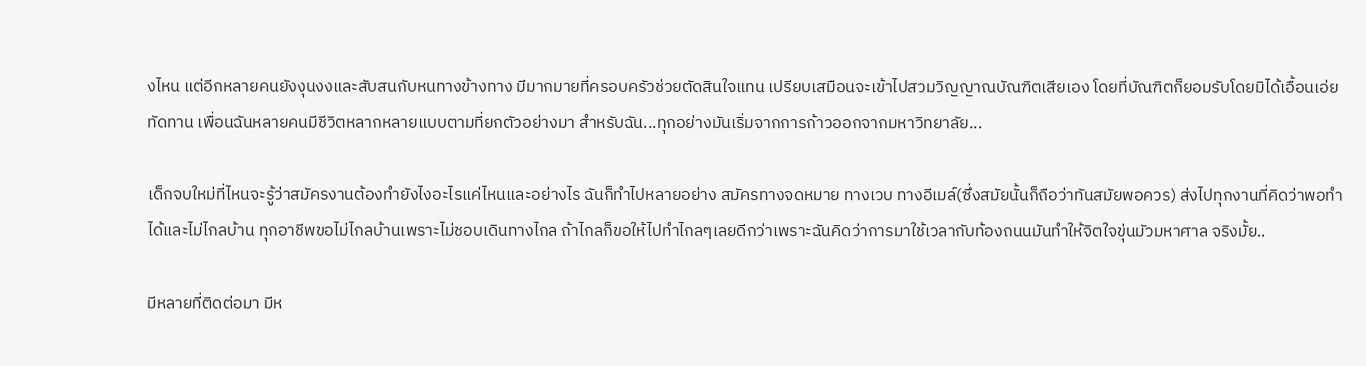งไหน แต่อีกหลายคนยังงุนงงและสับสนกับหนทางข้างทาง มีมากมายที่ครอบครัวช่วยตัดสินใจแทน เปรียบเสมือนจะเข้าไปสวมวิญญาณบัณฑิตเสียเอง โดยที่บัณฑิตก็ยอมรับโดยมิได้เอื้อนเอ่ยทัดทาน เพื่อนฉันหลายคนมีชีวิตหลากหลายแบบตามที่ยกตัวอย่างมา สำหรับฉัน...ทุกอย่างมันเริ่มจากการก้าวออกจากมหาวิทยาลัย...

เด็กจบใหม่ที่ไหนจะรู้ว่าสมัครงานต้องทำยังไงอะไรแค่ไหนและอย่างไร ฉันก็ทำไปหลายอย่าง สมัครทางจดหมาย ทางเวบ ทางอีเมล์(ซึ่งสมัยนั้นก็ถือว่าทันสมัยพอควร) ส่งไปทุกงานที่คิดว่าพอทำได้และไม่ไกลบ้าน ทุกอาชีพขอไม่ไกลบ้านเพราะไม่ชอบเดินทางไกล ถ้าไกลก็ขอให้ไปทำไกลๆเลยดีกว่าเพราะฉันคิดว่าการมาใช้เวลากับท้องถนนมันทำให้จิตใจขุ่นมัวมหาศาล จริงมั้ย..

มีหลายที่ติดต่อมา มีห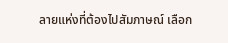ลายแห่งที่ต้องไปสัมภาษณ์ เลือก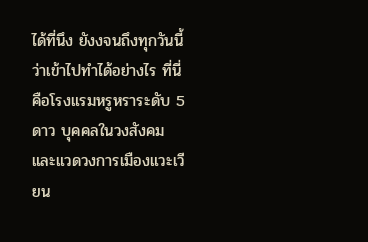ได้ที่นึง ยังงจนถึงทุกวันนี้ว่าเข้าไปทำได้อย่างไร ที่นี่คือโรงแรมหรูหราระดับ 5 ดาว บุคคลในวงสังคมและแวดวงการเมืองแวะเวียน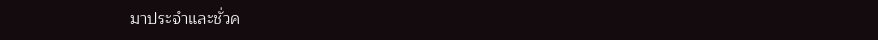มาประจำและชั่วค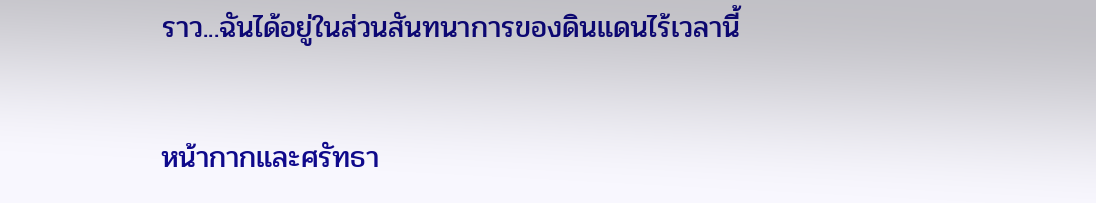ราว...ฉันได้อยู่ในส่วนสันทนาการของดินแดนไร้เวลานี้

หน้ากากและศรัทธา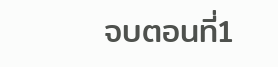จบตอนที่1